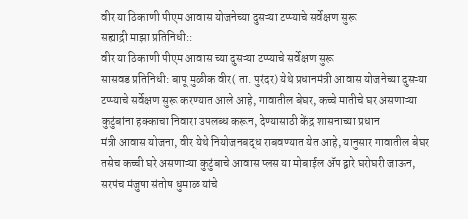वीर या ठिकाणी पीएम आवास योजनेच्या दुसऱ्या टप्प्याचे सर्वेक्षण सुरू
सह्याद्री माझा प्रतिनिधी::
वीर या ठिकाणी पीएम आवास च्या दुसऱ्या टप्प्याचे सर्वेक्षण सुरू
सासवड प्रतिनिधी: बापू मुळीक वीर( ता. पुरंदर) येथे प्रधानमंत्री आवास योजनेच्या दुसऱ्या टप्प्याचे सर्वेक्षण सुरू करण्यात आले आहे, गावातील बेघर, कच्चे मातीचे घर असणाऱ्या कुटुंबांना हक्काचा निवारा उपलब्ध करून, देण्यासाठी केंद्र शासनाच्या प्रधान
मंत्री आवास योजना, वीर येथे नियोजनबद्ध राबवण्यात येत आहे, यानुसार गावातील बेघर तसेच कच्ची घरे असणाऱ्या कुटुंबाचे आवास प्लस या मोबाईल ॲप द्वारे घरोघरी जाऊन, सरपंच मंजुषा संतोष धुमाळ यांचे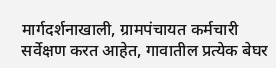मार्गदर्शनाखाली, ग्रामपंचायत कर्मचारी सर्वेक्षण करत आहेत, गावातील प्रत्येक बेघर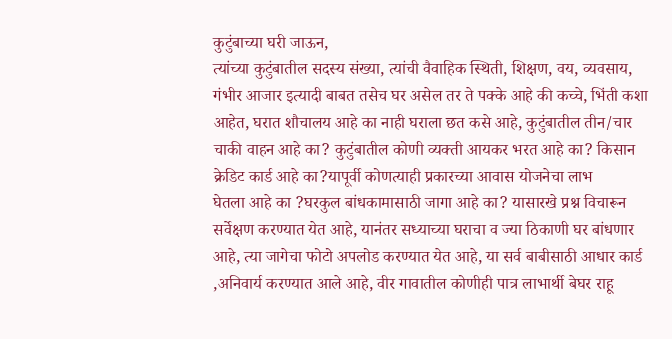कुटुंबाच्या घरी जाऊन,
त्यांच्या कुटुंबातील सदस्य संख्या, त्यांची वैवाहिक स्थिती, शिक्षण, वय, व्यवसाय, गंभीर आजार इत्यादी बाबत तसेच घर असेल तर ते पक्के आहे की कच्चे, भिंती कशा आहेत, घरात शौचालय आहे का नाही घराला छत कसे आहे, कुटुंबातील तीन/चार चाकी वाहन आहे का? कुटुंबातील कोणी व्यक्ती आयकर भरत आहे का? किसान क्रेडिट कार्ड आहे का?यापूर्वी कोणत्याही प्रकारच्या आवास योजनेचा लाभ
घेतला आहे का ?घरकुल बांधकामासाठी जागा आहे का? यासारखे प्रश्न विचारून सर्वेक्षण करण्यात येत आहे, यानंतर सध्याच्या घराचा व ज्या ठिकाणी घर बांधणार आहे, त्या जागेचा फोटो अपलोड करण्यात येत आहे, या सर्व बाबीसाठी आधार कार्ड ,अनिवार्य करण्यात आले आहे, वीर गावातील कोणीही पात्र लाभार्थी बेघर राहू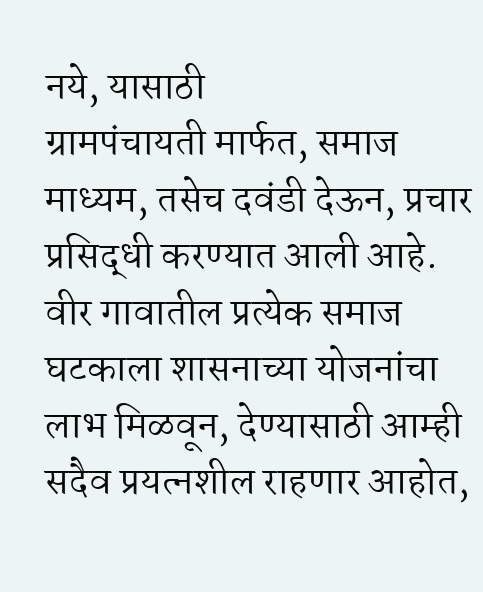नये, यासाठी
ग्रामपंचायती मार्फत, समाज माध्यम, तसेच दवंडी देऊन, प्रचार प्रसिद्धी करण्यात आली आहे. वीर गावातील प्रत्येक समाज घटकाला शासनाच्या योजनांचा लाभ मिळवून, देण्यासाठी आम्ही सदैव प्रयत्नशील राहणार आहोत,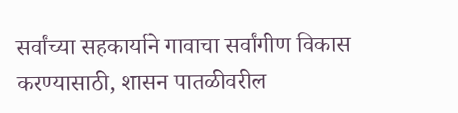सर्वांच्या सहकार्याने गावाचा सर्वांगीण विकास करण्यासाठी, शासन पातळीवरील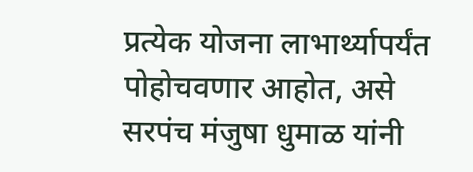प्रत्येक योजना लाभार्थ्यापर्यंत पोहोचवणार आहोत, असे सरपंच मंजुषा धुमाळ यांनी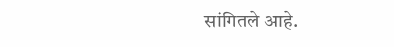सांगितले आहे.